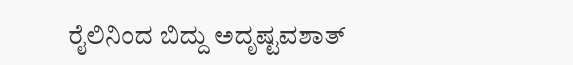ರೈಲಿನಿಂದ ಬಿದ್ದು ಅದೃಷ್ಟವಶಾತ್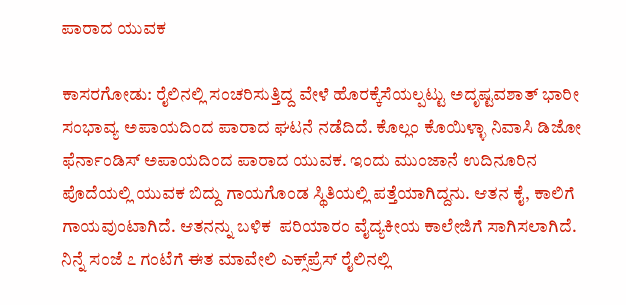ಪಾರಾದ ಯುವಕ

ಕಾಸರಗೋಡು: ರೈಲಿನಲ್ಲಿ ಸಂಚರಿಸುತ್ತಿದ್ದ ವೇಳೆ ಹೊರಕ್ಕೆಸೆಯಲ್ಪಟ್ಟು ಅದೃಷ್ಟವಶಾತ್ ಭಾರೀ ಸಂಭಾವ್ಯ ಅಪಾಯದಿಂದ ಪಾರಾದ ಘಟನೆ ನಡೆದಿದೆ. ಕೊಲ್ಲಂ ಕೊಯಿಳ್ಳಾ ನಿವಾಸಿ ಡಿಜೋ ಫೆರ್ನಾಂಡಿಸ್ ಅಪಾಯದಿಂದ ಪಾರಾದ ಯುವಕ. ಇಂದು ಮುಂಜಾನೆ ಉದಿನೂರಿನ   ಪೊದೆಯಲ್ಲಿ ಯುವಕ ಬಿದ್ದು ಗಾಯಗೊಂಡ ಸ್ಥಿತಿಯಲ್ಲಿ ಪತ್ತೆಯಾಗಿದ್ದನು. ಆತನ ಕೈ, ಕಾಲಿಗೆ ಗಾಯವುಂಟಾಗಿದೆ. ಆತನನ್ನು ಬಳಿಕ  ಪರಿಯಾರಂ ವೈದ್ಯಕೀಯ ಕಾಲೇಜಿಗೆ ಸಾಗಿಸಲಾಗಿದೆ. ನಿನ್ನೆ ಸಂಜೆ ೭ ಗಂಟೆಗೆ ಈತ ಮಾವೇಲಿ ಎಕ್ಸ್‌ಪ್ರೆಸ್ ರೈಲಿನಲ್ಲಿ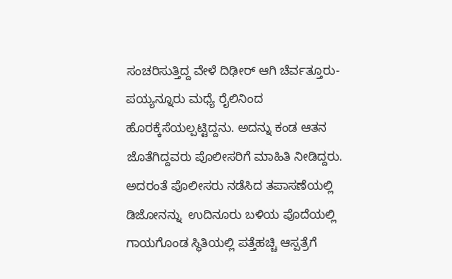ಸಂಚರಿಸುತ್ತಿದ್ದ ವೇಳೆ ದಿಢೀರ್ ಆಗಿ ಚೆರ್ವತ್ತೂರು-ಪಯ್ಯನ್ನೂರು ಮಧ್ಯೆ ರೈಲಿನಿಂದ ಹೊರಕ್ಕೆಸೆಯಲ್ಪಟ್ಟಿದ್ದನು. ಅದನ್ನು ಕಂಡ ಆತನ ಜೊತೆಗಿದ್ದವರು ಪೊಲೀಸರಿಗೆ ಮಾಹಿತಿ ನೀಡಿದ್ದರು. ಅದರಂತೆ ಪೊಲೀಸರು ನಡೆಸಿದ ತಪಾಸಣೆಯಲ್ಲಿ ಡಿಜೋನನ್ನು  ಉದಿನೂರು ಬಳಿಯ ಪೊದೆಯಲ್ಲಿ ಗಾಯಗೊಂಡ ಸ್ಥಿತಿಯಲ್ಲಿ ಪತ್ತೆಹಚ್ಚಿ ಆಸ್ಪತ್ರೆಗೆ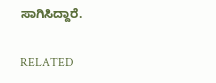ಸಾಗಿಸಿದ್ದಾರೆ.

RELATED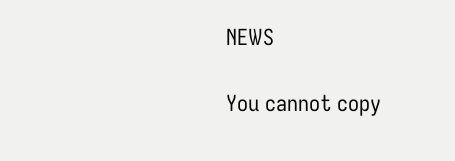NEWS

You cannot copy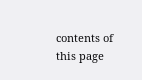contents of this page